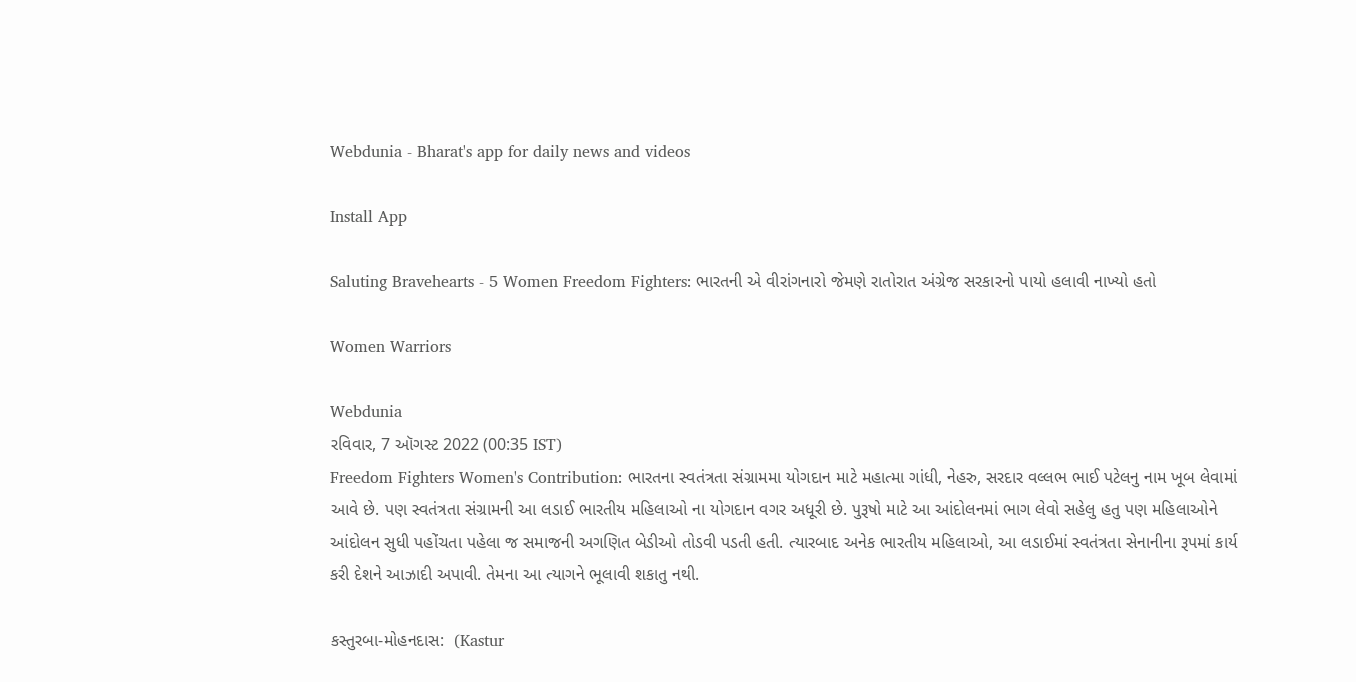Webdunia - Bharat's app for daily news and videos

Install App

Saluting Bravehearts - 5 Women Freedom Fighters: ભારતની એ વીરાંગનારો જેમણે રાતોરાત અંગ્રેજ સરકારનો પાયો હલાવી નાખ્યો હતો

Women Warriors

Webdunia
રવિવાર, 7 ઑગસ્ટ 2022 (00:35 IST)
Freedom Fighters Women's Contribution: ભારતના સ્વતંત્રતા સંગ્રામમા યોગદાન માટે મહાત્મા ગાંધી, નેહરુ, સરદાર વલ્લભ ભાઈ પટેલનુ નામ ખૂબ લેવામાં આવે છે. પણ સ્વતંત્રતા સંગ્રામની આ લડાઈ ભારતીય મહિલાઓ ના યોગદાન વગર અધૂરી છે. પુરૂષો માટે આ આંદોલનમાં ભાગ લેવો સહેલુ હતુ પણ મહિલાઓને આંદોલન સુધી પહોંચતા પહેલા જ સમાજની અગણિત બેડીઓ તોડવી પડતી હતી. ત્યારબાદ અનેક ભારતીય મહિલાઓ, આ લડાઈમાં સ્વતંત્રતા સેનાનીના રૂપમાં કાર્ય કરી દેશને આઝાદી અપાવી. તેમના આ ત્યાગને ભૂલાવી શકાતુ નથી.

કસ્તુરબા-મોહનદાસ:  (Kastur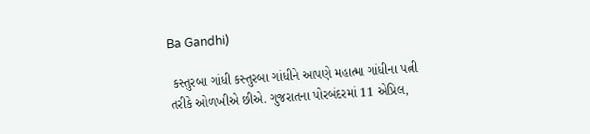Ba Gandhi)

 કસ્તુરબા ગાંધી કસ્તુરબા ગાંધીને આપણે મહાત્મા ગાંધીના પત્ની તરીકે ઓળખીએ છીએ. ગુજરાતના પોરબંદરમાં 11 એપ્રિલ,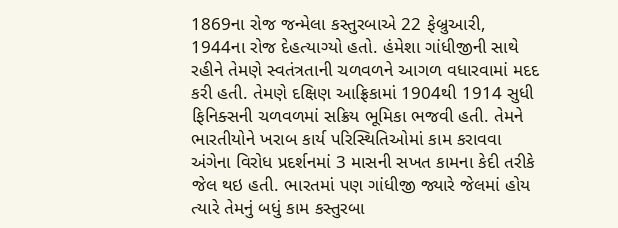1869ના રોજ જન્મેલા કસ્તુરબાએ 22 ફેબ્રુઆરી, 1944ના રોજ દેહત્યાગ્યો હતો. હંમેશા ગાંધીજીની સાથે રહીને તેમણે સ્વતંત્રતાની ચળવળને આગળ વધારવામાં મદદ કરી હતી. તેમણે દક્ષિણ આફ્રિકામાં 1904થી 1914 સુધી ફિનિક્સની ચળવળમાં સક્રિય ભૂમિકા ભજવી હતી. તેમને ભારતીયોને ખરાબ કાર્ય પરિસ્થિતિઓમાં કામ કરાવવા અંગેના વિરોધ પ્રદર્શનમાં 3 માસની સખત કામના કેદી તરીકે જેલ થઇ હતી. ભારતમાં પણ ગાંધીજી જ્યારે જેલમાં હોય ત્યારે તેમનું બધું કામ કસ્તુરબા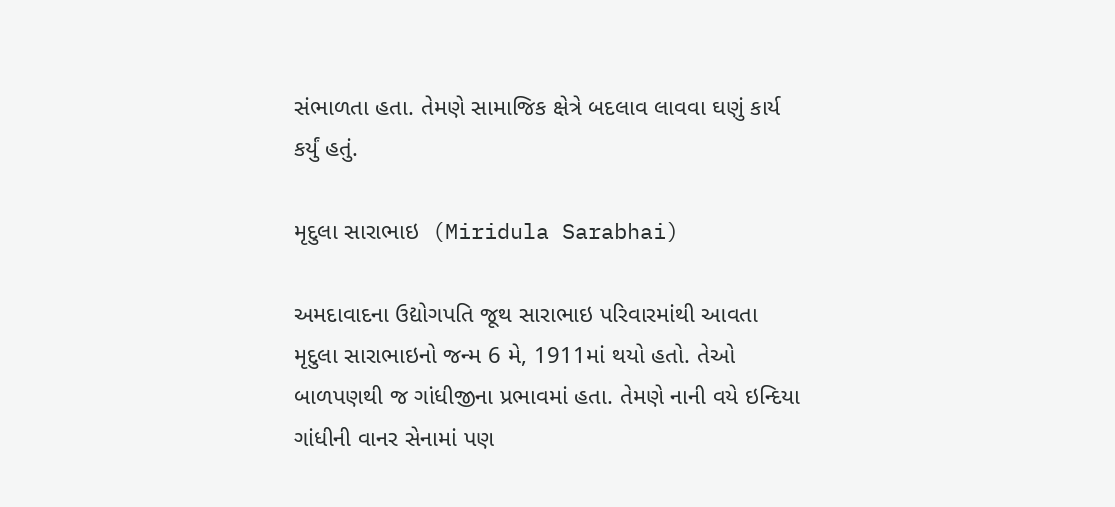સંભાળતા હતા. તેમણે સામાજિક ક્ષેત્રે બદલાવ લાવવા ઘણું કાર્ય કર્યું હતું.

મૃદુલા સારાભાઇ  (Miridula Sarabhai)

અમદાવાદના ઉદ્યોગપતિ જૂથ સારાભાઇ પરિવારમાંથી આવતા મૃદુલા સારાભાઇનો જન્મ 6 મે, 1911માં થયો હતો. તેઓ બાળપણથી જ ગાંધીજીના પ્રભાવમાં હતા. તેમણે નાની વયે ઇન્દિયા ગાંધીની વાનર સેનામાં પણ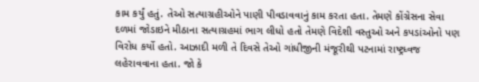કામ કર્યું હતું. તેઓ સત્યાગ્રહીઓને પાણી પીવડાવવાનું કામ કરતા હતા. તેમણે કોંગ્રેસના સેવા દળમાં જોડાઇને મીઠાના સત્યાગ્રહમાં ભાગ લીધો હતો તેમણે વિદેશી વસ્તુઓ અને કપડાંઓનો પણ વિરોધ કર્યો હતો. આઝાદી મળી તે દિવસે તેઓ ગાંધીજીની મંજૂરીથી પટનામાં રાષ્ટ્રધ્વજ લહેરાવવાના હતા. જો કે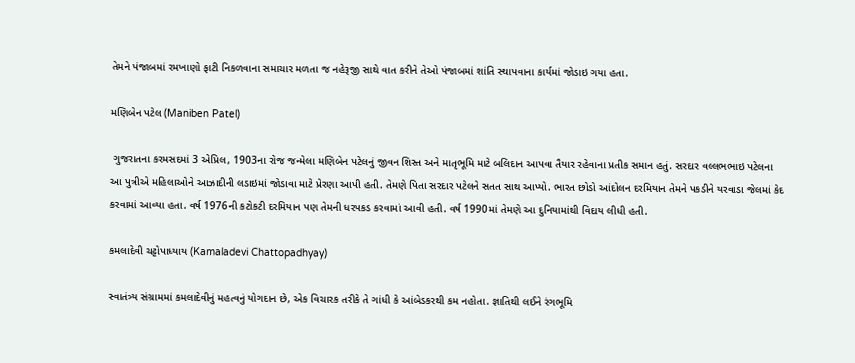તેમને પંજાબમાં રમખાણો ફાટી નિકળવાના સમાચાર મળતા જ નહેરૂજી સાથે વાત કરીને તેઓ પંજાબમાં શાંતિ સ્થાપવાના કાર્યમાં જોડાઇ ગયા હતા.

મણિબેન પટેલ (Maniben Patel)

 ગુજરાતના કરમસદમાં 3 એપ્રિલ, 1903ના રોજ જન્મેલા મણિબેન પટેલનું જીવન શિસ્ત અને માતૃભૂમિ માટે બલિદાન આપવા તૈયાર રહેવાના પ્રતીક સમાન હતું. સરદાર વલ્લભભાઇ પટેલના આ પુત્રીએ મહિલાઓને આઝાદીની લડાઇમાં જોડાવા માટે પ્રેરણા આપી હતી. તેમણે પિતા સરદાર પટેલને સતત સાથ આપ્યો. ભારત છોડો આંદોલન દરમિયાન તેમને પકડીને યરવાડા જેલમાં કેદ કરવામાં આવ્યા હતા. વર્ષ 1976ની કટોકટી દરમિયાન પણ તેમની ધરપકડ કરવામાં આવી હતી. વર્ષ 1990માં તેમણે આ દુનિયામાંથી વિદાય લીધી હતી.

કમલાદેવી ચટ્ટોપાધ્યાય (Kamaladevi Chattopadhyay)

સ્વાતંત્ર્ય સંગ્રામમાં કમલાદેવીનું મહત્વનું યોગદાન છે, એક વિચારક તરીકે તે ગાંધી કે આંબેડકરથી કમ નહોતા. જ્ઞાતિથી લઈને રંગભૂમિ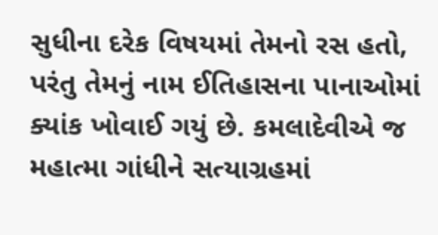સુધીના દરેક વિષયમાં તેમનો રસ હતો, પરંતુ તેમનું નામ ઈતિહાસના પાનાઓમાં ક્યાંક ખોવાઈ ગયું છે. કમલાદેવીએ જ મહાત્મા ગાંધીને સત્યાગ્રહમાં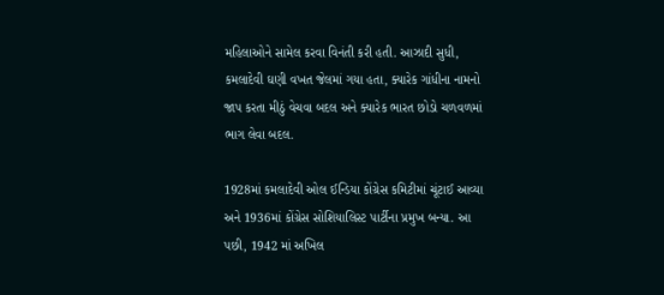મહિલાઓને સામેલ કરવા વિનંતી કરી હતી. આઝાદી સુધી, કમલાદેવી ઘણી વખત જેલમાં ગયા હતા, ક્યારેક ગાંધીના નામનો જાપ કરતા મીઠું વેચવા બદલ અને ક્યારેક ભારત છોડો ચળવળમાં ભાગ લેવા બદલ.

1928માં કમલાદેવી ઓલ ઈન્ડિયા કોંગ્રેસ કમિટીમાં ચૂંટાઈ આવ્યા અને 1936માં કોંગ્રેસ સોશિયાલિસ્ટ પાર્ટીના પ્રમુખ બન્યા. આ પછી, 1942 માં અખિલ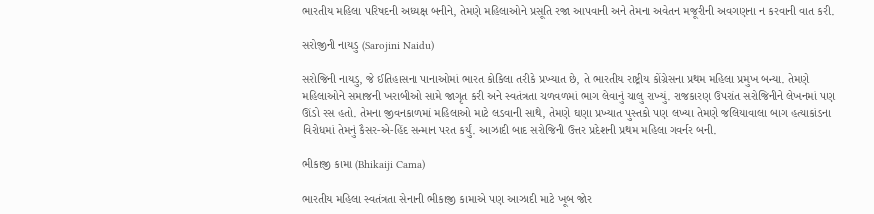ભારતીય મહિલા પરિષદની અધ્યક્ષ બનીને, તેમણે મહિલાઓને પ્રસૂતિ રજા આપવાની અને તેમના અવેતન મજૂરીની અવગણના ન કરવાની વાત કરી.

સરોજીની નાયડુ (Sarojini Naidu)

સરોજિની નાયડુ, જે ઈતિહાસના પાનાઓમાં ભારત કોકિલા તરીકે પ્રખ્યાત છે, તે ભારતીય રાષ્ટ્રીય કોંગ્રેસના પ્રથમ મહિલા પ્રમુખ બન્યા. તેમણે મહિલાઓને સમાજની ખરાબીઓ સામે જાગૃત કરી અને સ્વતંત્રતા ચળવળમાં ભાગ લેવાનું ચાલુ રાખ્યું. રાજકારણ ઉપરાંત સરોજિનીને લેખનમાં પણ ઊંડો રસ હતો. તેમના જીવનકાળમાં મહિલાઓ માટે લડવાની સાથે, તેમણે ઘણા પ્રખ્યાત પુસ્તકો પણ લખ્યા તેમણે જલિયાવાલા બાગ હત્યાકાંડના વિરોધમાં તેમનું કૈસર-એ-હિંદ સન્માન પરત કર્યું. આઝાદી બાદ સરોજિની ઉત્તર પ્રદેશની પ્રથમ મહિલા ગવર્નર બની.

ભીકાજી કામા (Bhikaiji Cama)

ભારતીય મહિલા સ્વતંત્રતા સેનાની ભીકાજી કામાએ પણ આઝાદી માટે ખૂબ જોર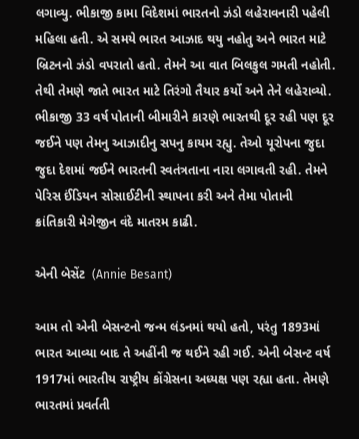લગાવ્યુ. ભીકાજી કામા વિદેશમાં ભારતનો ઝંડો લહેરાવનારી પહેલી મહિલા હતી. એ સમયે ભારત આઝાદ થયુ નહોતુ અને ભારત માટે બ્રિટનનો ઝંડો વપરાતો હતો. તેમને આ વાત બિલકુલ ગમતી નહોતી. તેથી તેમણે જાતે ભારત માટે તિરંગો તૈયાર કર્યો અને તેને લહેરાવ્યો. ભીકાજી 33 વર્ષ પોતાની બીમારીને કારણે ભારતથી દૂર રહી પણ દૂર જઈને પણ તેમનુ આઝાદીનુ સપનુ કાયમ રહ્યુ. તેઓ યૂરોપના જુદા જુદા દેશમાં જઈને ભારતની સ્વતંત્રતાના નારા લગાવતી રહી. તેમને પેરિસ ઈંડિયન સોસાઈટીની સ્થાપના કરી અને તેમા પોતાની ક્રાંતિકારી મેગેજીન વંદે માતરમ કાઢી.

એની બેસેંટ  (Annie Besant)

આમ તો એની બેસન્ટનો જન્મ લંડનમાં થયો હતો, પરંતુ 1893માં ભારત આવ્યા બાદ તે અહીંની જ થઈને રહી ગઈ. એની બેસન્ટ વર્ષ 1917માં ભારતીય રાષ્ટ્રીય કોંગ્રેસના અધ્યક્ષ પણ રહ્યા હતા. તેમણે ભારતમાં પ્રવર્તતી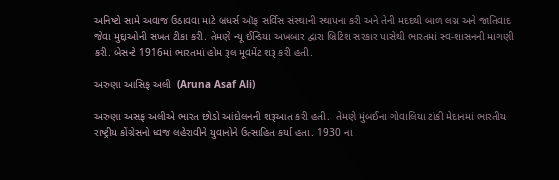અનિષ્ટો સામે અવાજ ઉઠાવવા માટે બ્રધર્સ ઑફ સર્વિસ સંસ્થાની સ્થાપના કરી અને તેની મદદથી બાળ લગ્ન અને જાતિવાદ જેવા મુદ્દાઓની સખત ટીકા કરી. તેમણે ન્યૂ ઈન્ડિયા અખબાર દ્વારા બ્રિટિશ સરકાર પાસેથી ભારતમાં સ્વ-શાસનની માગણી કરી. બેસન્ટે 1916માં ભારતમાં હોમ રૂલ મૂવમેંટ શરૂ કરી હતી.

અરુણા આસિફ અલી  (Aruna Asaf Ali)

અરુણા અસફ અલીએ ભારત છોડો આંદોલનની શરૂઆત કરી હતી.  તેમણે મુંબઈના ગોવાલિયા ટાંકી મેદાનમાં ભારતીય રાષ્ટ્રીય કોંગ્રેસનો ધ્વજ લહેરાવીને યુવાનોને ઉત્સાહિત કર્યા હતા. 1930 ના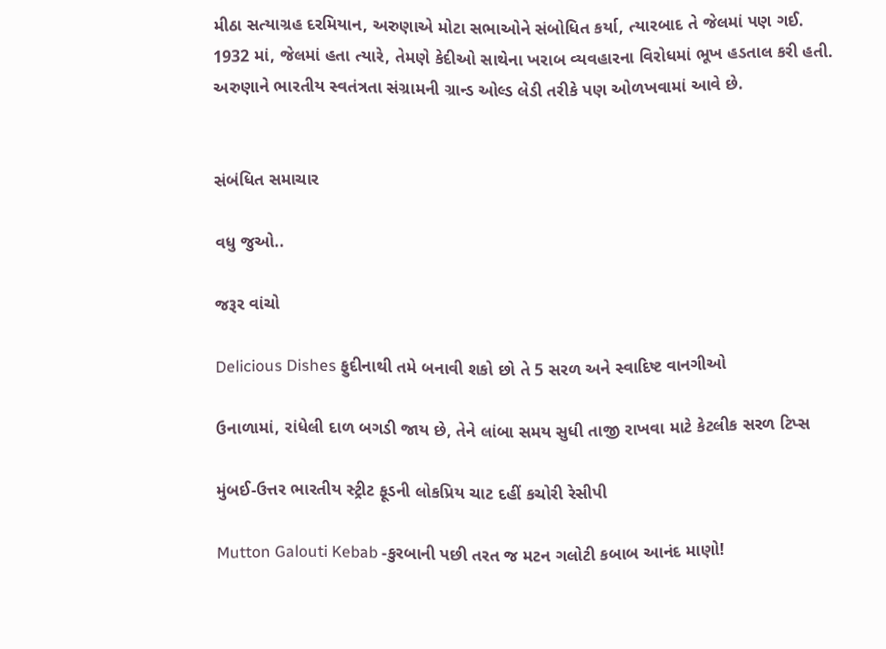મીઠા સત્યાગ્રહ દરમિયાન, અરુણાએ મોટા સભાઓને સંબોધિત કર્યા, ત્યારબાદ તે જેલમાં પણ ગઈ. 1932 માં, જેલમાં હતા ત્યારે, તેમણે કેદીઓ સાથેના ખરાબ વ્યવહારના વિરોધમાં ભૂખ હડતાલ કરી હતી. અરુણાને ભારતીય સ્વતંત્રતા સંગ્રામની ગ્રાન્ડ ઓલ્ડ લેડી તરીકે પણ ઓળખવામાં આવે છે.


સંબંધિત સમાચાર

વધુ જુઓ..

જરૂર વાંચો

Delicious Dishes ફુદીનાથી તમે બનાવી શકો છો તે 5 સરળ અને સ્વાદિષ્ટ વાનગીઓ

ઉનાળામાં, રાંધેલી દાળ બગડી જાય છે, તેને લાંબા સમય સુધી તાજી રાખવા માટે કેટલીક સરળ ટિપ્સ

મુંબઈ-ઉત્તર ભારતીય સ્ટ્રીટ ફૂડની લોકપ્રિય ચાટ દહીં કચોરી રેસીપી

Mutton Galouti Kebab -કુરબાની પછી તરત જ મટન ગલોટી કબાબ આનંદ માણો!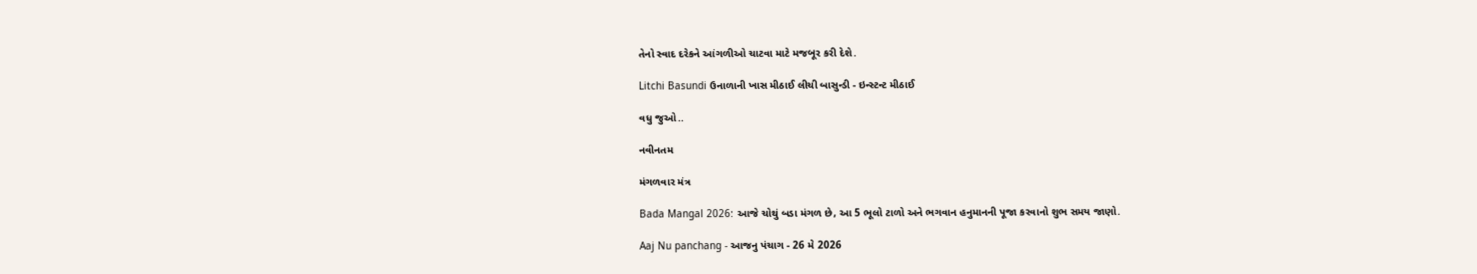તેનો સ્વાદ દરેકને આંગળીઓ ચાટવા માટે મજબૂર કરી દેશે.

Litchi Basundi ઉનાળાની ખાસ મીઠાઈ લીચી બાસુન્ડી - ઇન્સ્ટન્ટ મીઠાઈ

વધુ જુઓ..

નવીનતમ

મંગળવાર મંત્ર

Bada Mangal 2026: આજે ચોથું બડા મંગળ છે, આ 5 ભૂલો ટાળો અને ભગવાન હનુમાનની પૂજા કરવાનો શુભ સમય જાણો.

Aaj Nu panchang - આજનુ પંચાગ - 26 મે 2026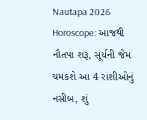Nautapa 2026 Horoscope: આજથી નૌતપા શરૂ, સૂર્યની જેમ ચમકશે આ 4 રાશીઓનું નસીબ, શું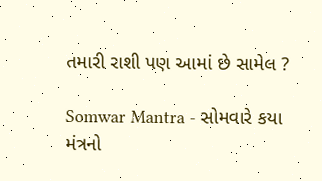તમારી રાશી પણ આમાં છે સામેલ ?

Somwar Mantra - સોમવારે કયા મંત્રનો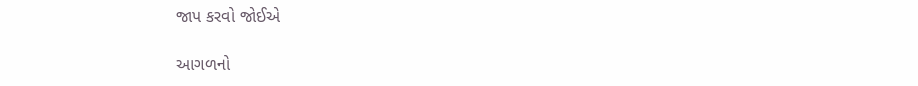જાપ કરવો જોઈએ

આગળનો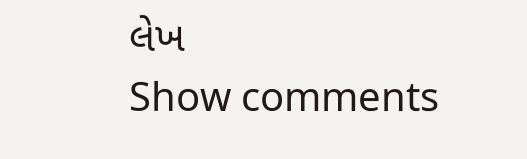લેખ
Show comments